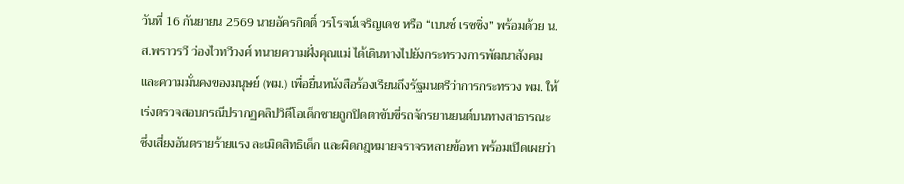วันที่ 16 กันยายน 2569 นายอัครกิตติ์ วรโรจน์เจริญเดช หรือ “เบนซ์ เรซซิ่ง” พร้อมด้วย น.ส.พราวรวี ว่องไวทวีวงศ์ ทนายความฝั่งคุณแม่ ได้เดินทางไปยังกระทรวงการพัฒนาสังคมและความมั่นคงของมนุษย์ (พม.) เพื่อยื่นหนังสือร้องเรียนถึงรัฐมนตรีว่าการกระทรวง พม. ให้เร่งตรวจสอบกรณีปรากฏคลิปวิดีโอเด็กชายถูกปิดตาขับขี่รถจักรยานยนต์บนทางสาธารณะ ซึ่งเสี่ยงอันตรายร้ายแรง ละเมิดสิทธิเด็ก และผิดกฎหมายจราจรหลายข้อหา พร้อมเปิดเผยว่า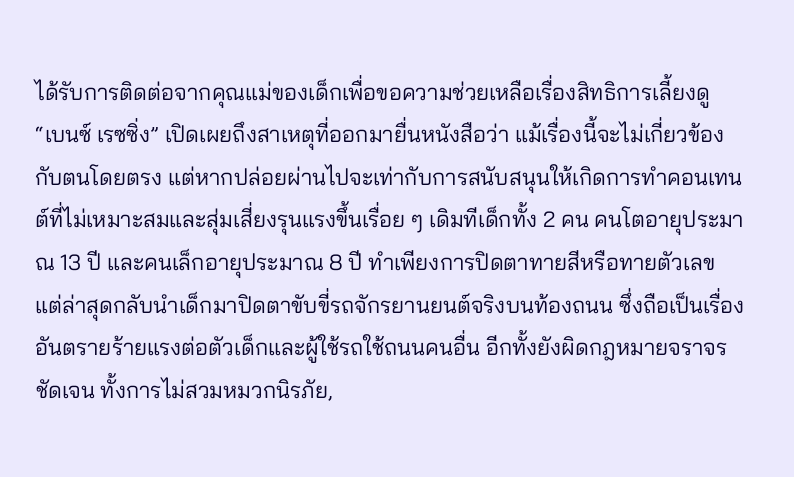ได้รับการติดต่อจากคุณแม่ของเด็กเพื่อขอความช่วยเหลือเรื่องสิทธิการเลี้ยงดู
“เบนซ์ เรซซิ่ง” เปิดเผยถึงสาเหตุที่ออกมายื่นหนังสือว่า แม้เรื่องนี้จะไม่เกี่ยวข้องกับตนโดยตรง แต่หากปล่อยผ่านไปจะเท่ากับการสนับสนุนให้เกิดการทำคอนเทนต์ที่ไม่เหมาะสมและสุ่มเสี่ยงรุนแรงขึ้นเรื่อย ๆ เดิมทีเด็กทั้ง 2 คน คนโตอายุประมาณ 13 ปี และคนเล็กอายุประมาณ 8 ปี ทำเพียงการปิดตาทายสีหรือทายตัวเลข แต่ล่าสุดกลับนำเด็กมาปิดตาขับขี่รถจักรยานยนต์จริงบนท้องถนน ซึ่งถือเป็นเรื่องอันตรายร้ายแรงต่อตัวเด็กและผู้ใช้รถใช้ถนนคนอื่น อีกทั้งยังผิดกฎหมายจราจรชัดเจน ทั้งการไม่สวมหมวกนิรภัย,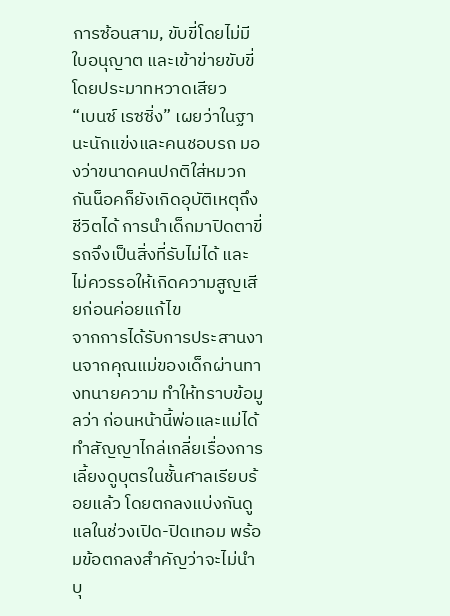การซ้อนสาม, ขับขี่โดยไม่มีใบอนุญาต และเข้าข่ายขับขี่โดยประมาทหวาดเสียว
“เบนซ์ เรซซิ่ง” เผยว่าในฐานะนักแข่งและคนชอบรถ มองว่าขนาดคนปกติใส่หมวกกันน็อคก็ยังเกิดอุบัติเหตุถึงชีวิตได้ การนำเด็กมาปิดตาขี่รถจึงเป็นสิ่งที่รับไม่ได้ และไม่ควรรอให้เกิดความสูญเสียก่อนค่อยแก้ไข
จากการได้รับการประสานงานจากคุณแม่ของเด็กผ่านทางทนายความ ทำให้ทราบข้อมูลว่า ก่อนหน้านี้พ่อและแม่ได้ทำสัญญาไกล่เกลี่ยเรื่องการเลี้ยงดูบุตรในชั้นศาลเรียบร้อยแล้ว โดยตกลงแบ่งกันดูแลในช่วงเปิด-ปิดเทอม พร้อมข้อตกลงสำคัญว่าจะไม่นำบุ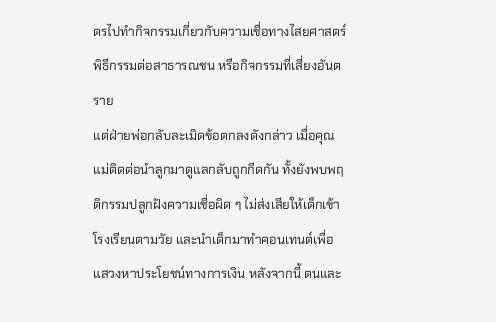ตรไปทำกิจกรรมเกี่ยวกับความเชื่อทางไสยศาสตร์ พิธีกรรมต่อสาธารณชน หรือกิจกรรมที่เสี่ยงอันตราย
แต่ฝ่ายพ่อกลับละเมิดข้อตกลงดังกล่าว เมื่อคุณแม่ติดต่อนำลูกมาดูแลกลับถูกกีดกัน ทั้งยังพบพฤติกรรมปลูกฝังความเชื่อผิด ๆ ไม่ส่งเสียให้เด็กเข้าโรงเรียนตามวัย และนำเด็กมาทำคอนเทนต์เพื่อแสวงหาประโยชน์ทางการเงิน หลังจากนี้ ตนและ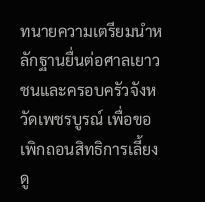ทนายความเตรียมนำหลักฐานยื่นต่อศาลเยาวชนและครอบครัวจังหวัดเพชรบูรณ์ เพื่อขอเพิกถอนสิทธิการเลี้ยงดู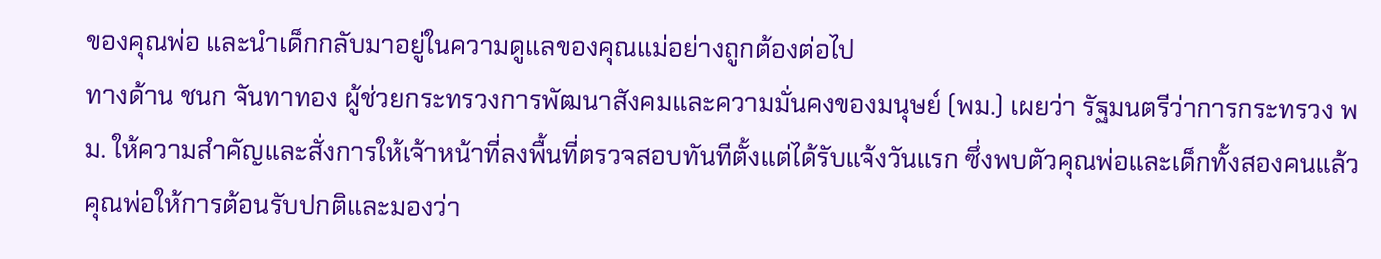ของคุณพ่อ และนำเด็กกลับมาอยู่ในความดูแลของคุณแม่อย่างถูกต้องต่อไป
ทางด้าน ชนก จันทาทอง ผู้ช่วยกระทรวงการพัฒนาสังคมและความมั่นคงของมนุษย์ (พม.) เผยว่า รัฐมนตรีว่าการกระทรวง พม. ให้ความสำคัญและสั่งการให้เจ้าหน้าที่ลงพื้นที่ตรวจสอบทันทีตั้งแต่ได้รับแจ้งวันแรก ซึ่งพบตัวคุณพ่อและเด็กทั้งสองคนแล้ว คุณพ่อให้การต้อนรับปกติและมองว่า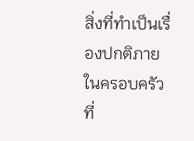สิ่งที่ทำเป็นเรื่องปกติภายในครอบครัวที่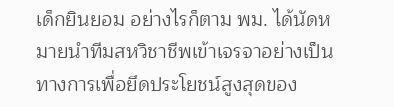เด็กยินยอม อย่างไรก็ตาม พม. ได้นัดหมายนำทีมสหวิชาชีพเข้าเจรจาอย่างเป็นทางการเพื่อยึดประโยชน์สูงสุดของ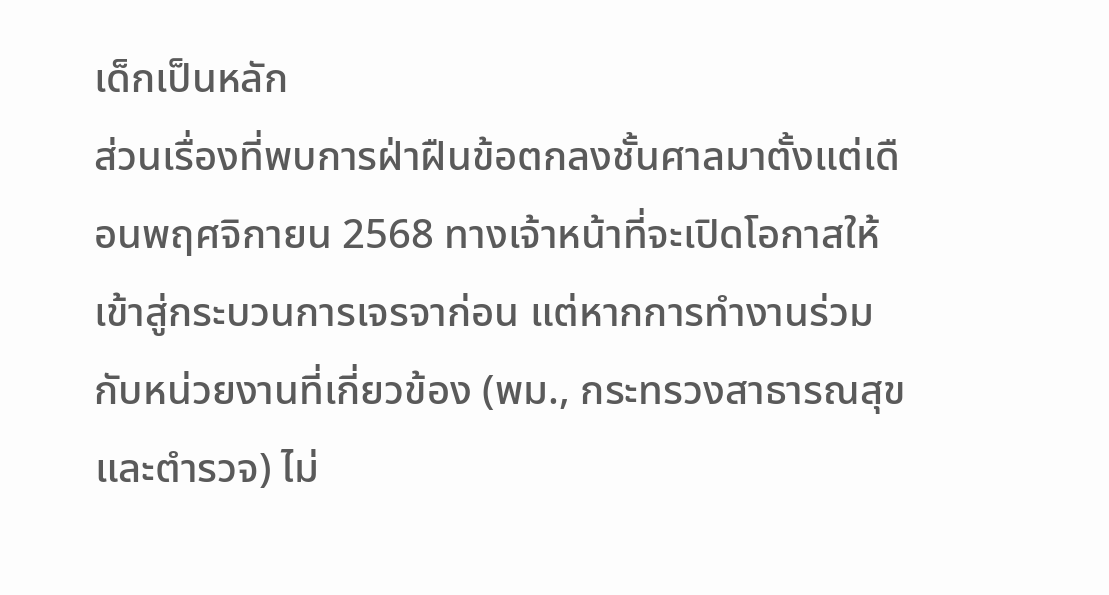เด็กเป็นหลัก
ส่วนเรื่องที่พบการฝ่าฝืนข้อตกลงชั้นศาลมาตั้งแต่เดือนพฤศจิกายน 2568 ทางเจ้าหน้าที่จะเปิดโอกาสให้เข้าสู่กระบวนการเจรจาก่อน แต่หากการทำงานร่วมกับหน่วยงานที่เกี่ยวข้อง (พม., กระทรวงสาธารณสุข และตำรวจ) ไม่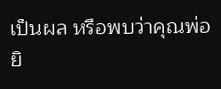เป็นผล หรือพบว่าคุณพ่อยิ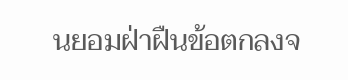นยอมฝ่าฝืนข้อตกลงจ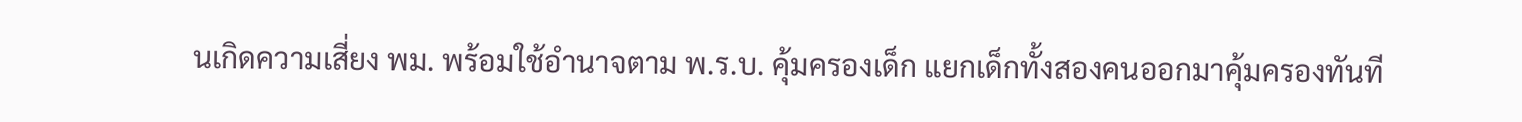นเกิดความเสี่ยง พม. พร้อมใช้อำนาจตาม พ.ร.บ. คุ้มครองเด็ก แยกเด็กทั้งสองคนออกมาคุ้มครองทันที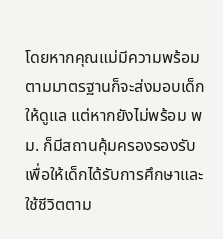โดยหากคุณแม่มีความพร้อมตามมาตรฐานก็จะส่งมอบเด็กให้ดูแล แต่หากยังไม่พร้อม พม. ก็มีสถานคุ้มครองรองรับ เพื่อให้เด็กได้รับการศึกษาและใช้ชีวิตตาม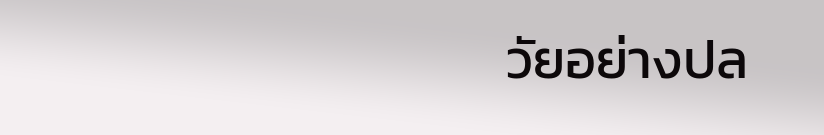วัยอย่างปล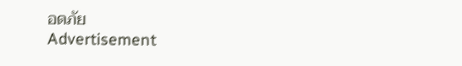อดภัย
Advertisement